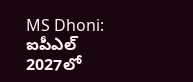MS Dhoni: ఐపీఎల్ 2027లో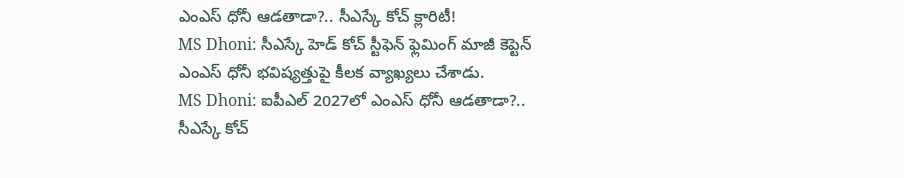ఎంఎస్ ధోనీ ఆడతాడా?.. సీఎస్కే కోచ్ క్లారిటీ!
MS Dhoni: సీఎస్కే హెడ్ కోచ్ స్టీఫెన్ ఫ్లెమింగ్ మాజీ కెప్టెన్ ఎంఎస్ ధోనీ భవిష్యత్తుపై కీలక వ్యాఖ్యలు చేశాడు.
MS Dhoni: ఐపీఎల్ 2027లో ఎంఎస్ ధోనీ ఆడతాడా?.. సీఎస్కే కోచ్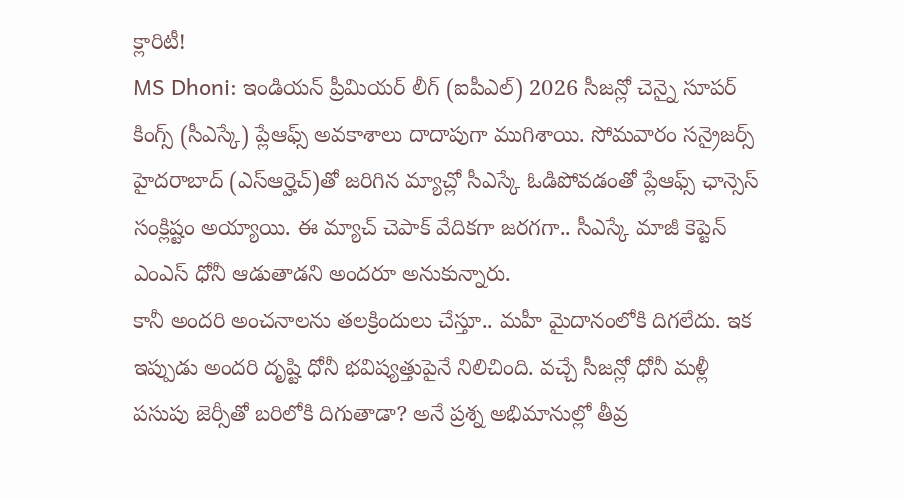క్లారిటీ!
MS Dhoni: ఇండియన్ ప్రీమియర్ లీగ్ (ఐపీఎల్) 2026 సీజన్లో చెన్నై సూపర్ కింగ్స్ (సీఎస్కే) ప్లేఆఫ్స్ అవకాశాలు దాదాపుగా ముగిశాయి. సోమవారం సన్రైజర్స్ హైదరాబాద్ (ఎస్ఆర్హెచ్)తో జరిగిన మ్యాచ్లో సీఎస్కే ఓడిపోవడంతో ప్లేఆఫ్స్ ఛాన్సెస్ సంక్లిష్టం అయ్యాయి. ఈ మ్యాచ్ చెపాక్ వేదికగా జరగగా.. సీఎస్కే మాజీ కెప్టెన్ ఎంఎస్ ధోనీ ఆడుతాడని అందరూ అనుకున్నారు.
కానీ అందరి అంచనాలను తలక్రిందులు చేస్తూ.. మహీ మైదానంలోకి దిగలేదు. ఇక ఇప్పుడు అందరి దృష్టి ధోనీ భవిష్యత్తుపైనే నిలిచింది. వచ్చే సీజన్లో ధోనీ మళ్లీ పసుపు జెర్సీతో బరిలోకి దిగుతాడా? అనే ప్రశ్న అభిమానుల్లో తీవ్ర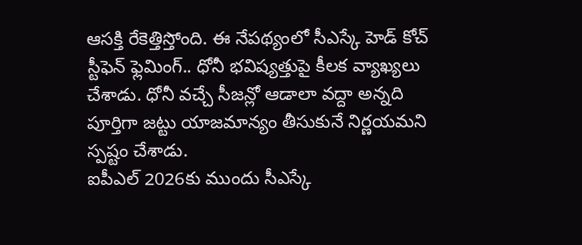ఆసక్తి రేకెత్తిస్తోంది. ఈ నేపథ్యంలో సీఎస్కే హెడ్ కోచ్ స్టీఫెన్ ఫ్లెమింగ్.. ధోనీ భవిష్యత్తుపై కీలక వ్యాఖ్యలు చేశాడు. ధోనీ వచ్చే సీజన్లో ఆడాలా వద్దా అన్నది పూర్తిగా జట్టు యాజమాన్యం తీసుకునే నిర్ణయమని స్పష్టం చేశాడు.
ఐపీఎల్ 2026కు ముందు సీఎస్కే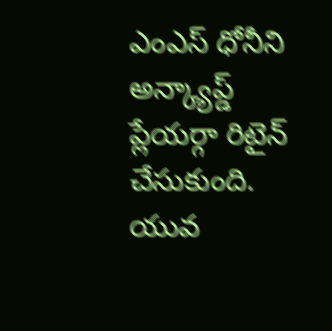ఎంఎస్ ధోనీని అన్క్యాప్డ్ ప్లేయర్గా రిటైన్ చేసుకుంది. యువ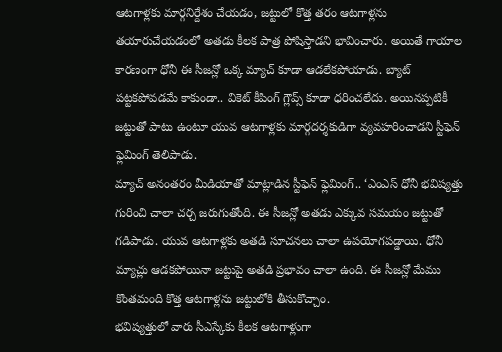ఆటగాళ్లకు మార్గనిర్దేశం చేయడం, జట్టులో కొత్త తరం ఆటగాళ్లను తయారుచేయడంలో అతడు కీలక పాత్ర పోషిస్తాడని భావించారు. అయితే గాయాల కారణంగా ధోనీ ఈ సీజన్లో ఒక్క మ్యాచ్ కూడా ఆడలేకపోయాడు. బ్యాట్ పట్టకపోవడమే కాకుండా.. వికెట్ కీపింగ్ గ్లౌవ్స్ కూడా ధరించలేదు. అయినప్పటికీ జట్టుతో పాటు ఉంటూ యువ ఆటగాళ్లకు మార్గదర్శకుడిగా వ్యవహరించాడని స్టీఫెన్ ఫ్లెమింగ్ తెలిపాడు.
మ్యాచ్ అనంతరం మీడియాతో మాట్లాడిన స్టీఫెన్ ఫ్లెమింగ్.. ‘ఎంఎస్ ధోనీ భవిష్యత్తు గురించి చాలా చర్చ జరుగుతోంది. ఈ సీజన్లో అతడు ఎక్కువ సమయం జట్టుతో గడిపాడు. యువ ఆటగాళ్లకు అతడి సూచనలు చాలా ఉపయోగపడ్డాయి. ధోనీ మ్యాచ్లు ఆడకపోయినా జట్టుపై అతడి ప్రభావం చాలా ఉంది. ఈ సీజన్లో మేము కొంతమంది కొత్త ఆటగాళ్లను జట్టులోకి తీసుకొచ్చాం.
భవిష్యత్తులో వారు సీఎస్కేకు కీలక ఆటగాళ్లుగా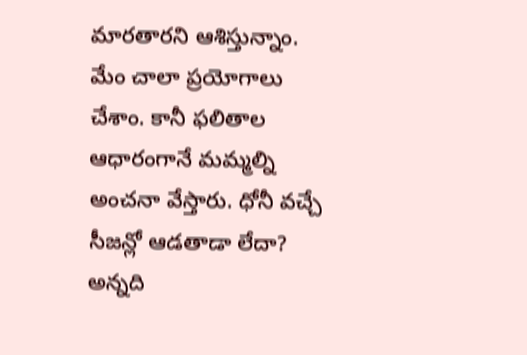మారతారని ఆశిస్తున్నాం. మేం చాలా ప్రయోగాలు చేశాం. కానీ ఫలితాల ఆధారంగానే మమ్మల్ని అంచనా వేస్తారు. ధోనీ వచ్చే సీజన్లో ఆడతాడా లేదా? అన్నది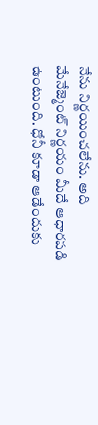నేను నిర్ణయించలేను. అది మేనేజ్మెంట్ నిర్ణయం మీదే ఆధారపడి ఉంటుంది. ధోనీ కూడా ఆడేందుకు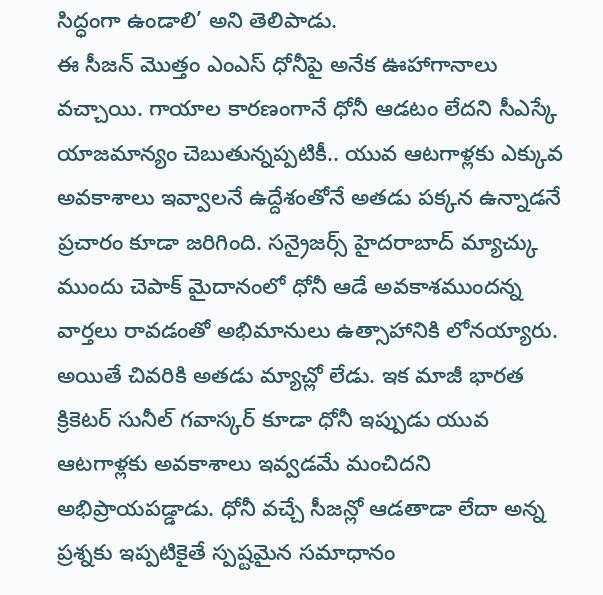సిద్ధంగా ఉండాలి’ అని తెలిపాడు.
ఈ సీజన్ మొత్తం ఎంఎస్ ధోనీపై అనేక ఊహాగానాలు వచ్చాయి. గాయాల కారణంగానే ధోనీ ఆడటం లేదని సీఎస్కే యాజమాన్యం చెబుతున్నప్పటికీ.. యువ ఆటగాళ్లకు ఎక్కువ అవకాశాలు ఇవ్వాలనే ఉద్దేశంతోనే అతడు పక్కన ఉన్నాడనే ప్రచారం కూడా జరిగింది. సన్రైజర్స్ హైదరాబాద్ మ్యాచ్కు ముందు చెపాక్ మైదానంలో ధోనీ ఆడే అవకాశముందన్న వార్తలు రావడంతో అభిమానులు ఉత్సాహానికి లోనయ్యారు.
అయితే చివరికి అతడు మ్యాచ్లో లేడు. ఇక మాజీ భారత క్రికెటర్ సునీల్ గవాస్కర్ కూడా ధోనీ ఇప్పుడు యువ ఆటగాళ్లకు అవకాశాలు ఇవ్వడమే మంచిదని అభిప్రాయపడ్డాడు. ధోనీ వచ్చే సీజన్లో ఆడతాడా లేదా అన్న ప్రశ్నకు ఇప్పటికైతే స్పష్టమైన సమాధానం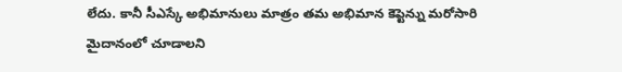లేదు. కానీ సీఎస్కే అభిమానులు మాత్రం తమ అభిమాన కెప్టెన్ను మరోసారి మైదానంలో చూడాలని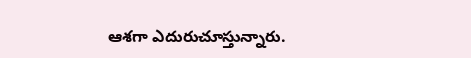ఆశగా ఎదురుచూస్తున్నారు.